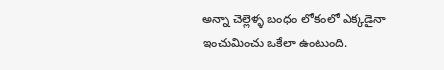అన్నా చెల్లెళ్ళ బంధం లోకంలో ఎక్కడైనా ఇంచుమించు ఒకేలా ఉంటుంది.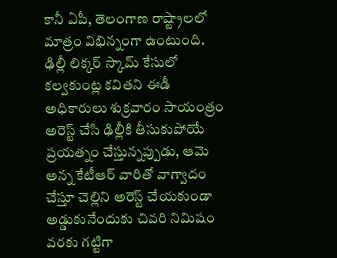కానీ ఏపీ, తెలంగాణ రాష్ట్రాలలో మాత్రం విభిన్నంగా ఉంటుంది.
ఢిల్లీ లిక్కర్ స్కామ్ కేసులో కల్వకుంట్ల కవితని ఈడీ అధికారులు శుక్రవారం సాయంత్రం అరెస్ట్ చేసి ఢిల్లీకి తీసుకుపోయే ప్రయత్నం చేస్తున్నప్పుడు, ఆమె అన్న కేటీఆర్ వారితో వాగ్వాదం చేస్తూ చెల్లిని అరెస్ట్ చేయకుండా అడ్డుకునేందుకు చివరి నిమిషం వరకు గట్టిగా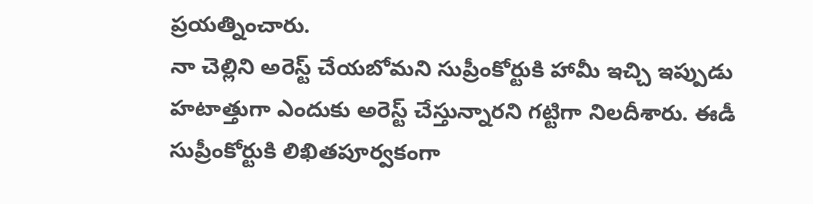ప్రయత్నించారు.
నా చెల్లిని అరెస్ట్ చేయబోమని సుప్రీంకోర్టుకి హామీ ఇచ్చి ఇప్పుడు హటాత్తుగా ఎందుకు అరెస్ట్ చేస్తున్నారని గట్టిగా నిలదీశారు. ఈడీ సుప్రీంకోర్టుకి లిఖితపూర్వకంగా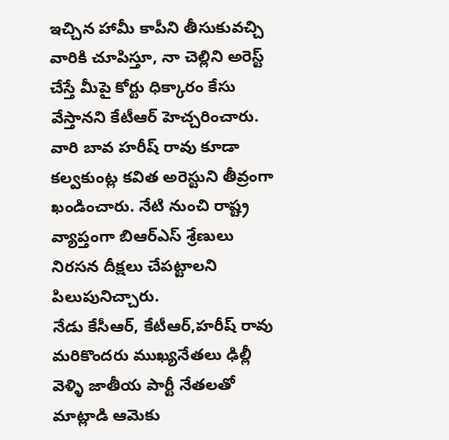ఇచ్చిన హామీ కాపీని తీసుకువచ్చి వారికి చూపిస్తూ, నా చెల్లిని అరెస్ట్ చేస్తే మీపై కోర్టు ధిక్కారం కేసు వేస్తానని కేటీఆర్ హెచ్చరించారు.
వారి బావ హరీష్ రావు కూడా కల్వకుంట్ల కవిత అరెస్టుని తీవ్రంగా ఖండించారు. నేటి నుంచి రాష్ట్ర వ్యాప్తంగా బిఆర్ఎస్ శ్రేణులు నిరసన దీక్షలు చేపట్టాలని పిలుపునిచ్చారు.
నేడు కేసీఆర్, కేటీఆర్,హరీష్ రావు మరికొందరు ముఖ్యనేతలు ఢిల్లీ వెళ్ళి జాతీయ పార్టీ నేతలతో మాట్లాడి ఆమెకు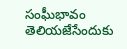సంఘీభావం తెలియజేసేందుకు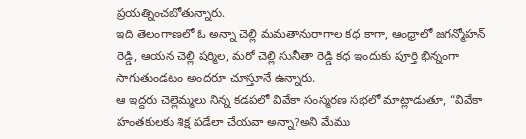ప్రయత్నించబోతున్నారు.
ఇది తెలంగాణలో ఓ అన్నా చెల్లి మమతానురాగాల కధ కాగా, ఆంధ్రాలో జగన్మోహన్ రెడ్డి, ఆయన చెల్లి షర్మిల, మరో చెల్లి సునీతా రెడ్డి కధ ఇందుకు పూర్తి భిన్నంగా సాగుతుండటం అందరూ చూస్తూనే ఉన్నారు.
ఆ ఇద్దరు చెల్లెమ్మలు నిన్న కడపలో వివేకా సంస్మరణ సభలో మాట్లాడుతూ, “వివేకా హంతకులకు శిక్ష పడేలా చేయవా అన్నా?అని మేము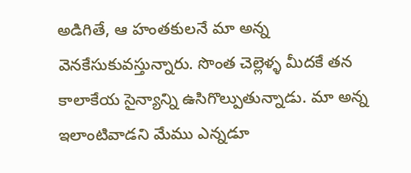అడిగితే, ఆ హంతకులనే మా అన్న వెనకేసుకువస్తున్నారు. సొంత చెల్లెళ్ళ మీదకే తన కాలాకేయ సైన్యాన్ని ఉసిగొల్పుతున్నాడు. మా అన్న ఇలాంటివాడని మేము ఎన్నడూ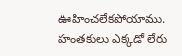ఊహించలేకపోయాము.
హంతకులు ఎక్కడో లేరు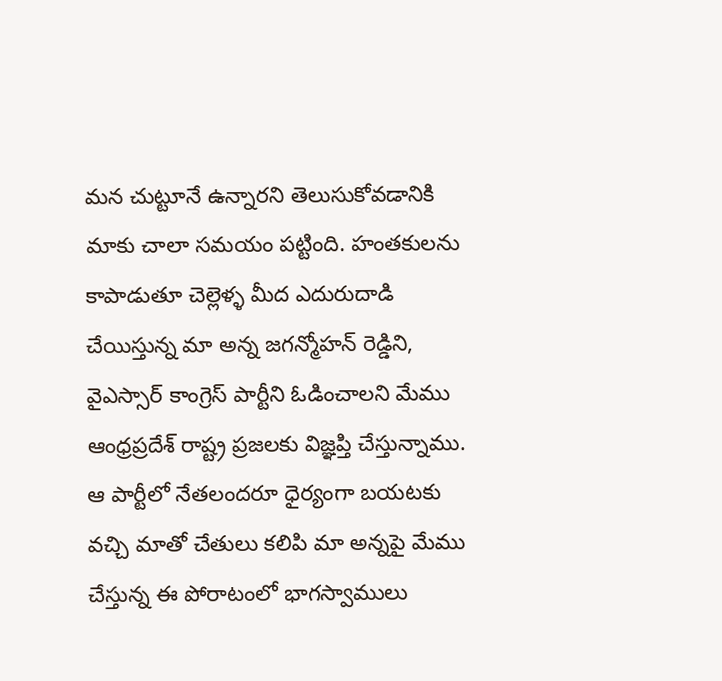మన చుట్టూనే ఉన్నారని తెలుసుకోవడానికి మాకు చాలా సమయం పట్టింది. హంతకులను కాపాడుతూ చెల్లెళ్ళ మీద ఎదురుదాడి చేయిస్తున్న మా అన్న జగన్మోహన్ రెడ్డిని, వైఎస్సార్ కాంగ్రెస్ పార్టీని ఓడించాలని మేము ఆంధ్రప్రదేశ్ రాష్ట్ర ప్రజలకు విజ్ఞప్తి చేస్తున్నాము. ఆ పార్టీలో నేతలందరూ ధైర్యంగా బయటకు వచ్చి మాతో చేతులు కలిపి మా అన్నపై మేము చేస్తున్న ఈ పోరాటంలో భాగస్వాములు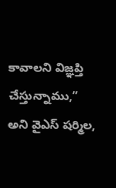కావాలని విజ్ఞప్తి చేస్తున్నాము,” అని వైఎస్ షర్మిల,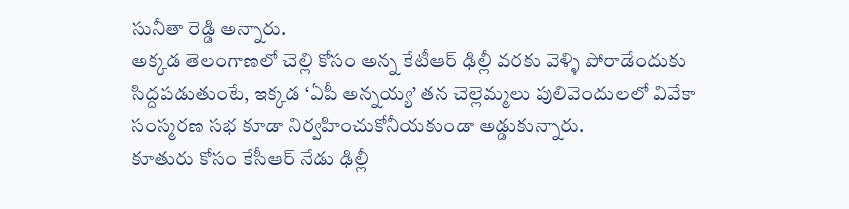సునీతా రెడ్డి అన్నారు.
అక్కడ తెలంగాణలో చెల్లి కోసం అన్న కేటీఆర్ ఢిల్లీ వరకు వెళ్ళి పోరాడేందుకు సిద్దపడుతుంటే, ఇక్కడ ‘ఏపీ అన్నయ్య’ తన చెల్లెమ్మలు పులివెందులలో వివేకా సంస్మరణ సభ కూడా నిర్వహించుకోనీయకుండా అడ్డుకున్నారు.
కూతురు కోసం కేసీఆర్ నేడు ఢిల్లీ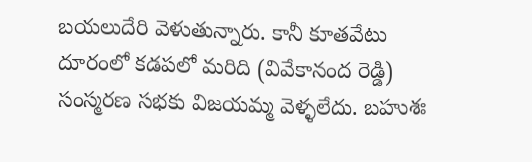బయలుదేరి వెళుతున్నారు. కానీ కూతవేటు దూరంలో కడపలో మరిది (వివేకానంద రెడ్డి) సంస్మరణ సభకు విజయమ్మ వెళ్ళలేదు. బహుశః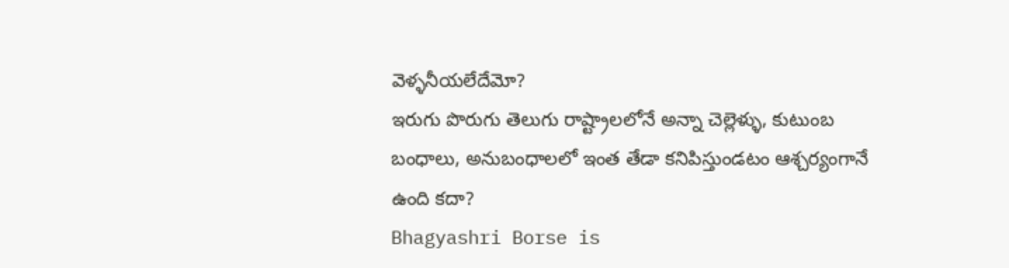వెళ్ళనీయలేదేమో?
ఇరుగు పొరుగు తెలుగు రాష్ట్రాలలోనే అన్నా చెల్లెళ్ళు, కుటుంబ బంధాలు, అనుబంధాలలో ఇంత తేడా కనిపిస్తుండటం ఆశ్చర్యంగానే ఉంది కదా?
Bhagyashri Borse is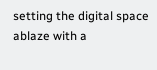setting the digital space ablaze with a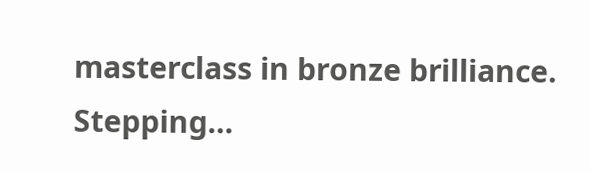masterclass in bronze brilliance. Stepping…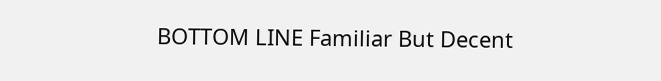BOTTOM LINE Familiar But Decent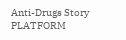Anti-Drugs Story PLATFORM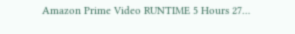Amazon Prime Video RUNTIME 5 Hours 27…